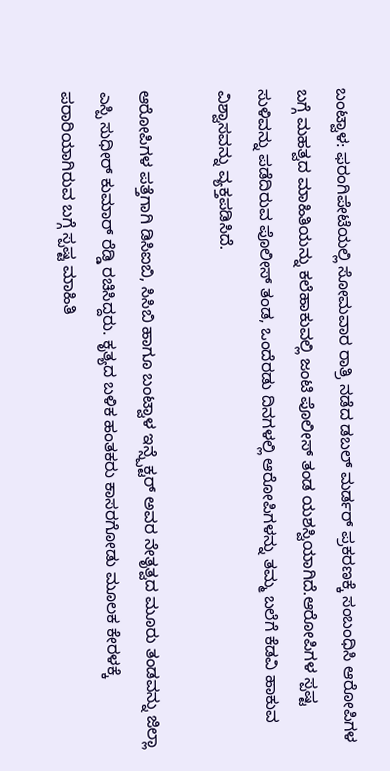ಬಂಟ್ವಾಳ: ಫರಂಗಿಪೇಟೆಯಲ್ಲಿ ಸೋಮವಾರ ರಾತ್ರಿ ನಡೆದ ಡಬಲ್ ಮರ್ಡರ್ ಪ್ರಕರಣಕ್ಕೆ ಸಂಬಂಧಿಸಿ ಆರೋಪಿಗಳ ಬಗ್ಗೆ ಮಹತ್ವದ ಮಾಹಿತಿಯನ್ನು ಕಲೆಹಾಕುವಲ್ಲಿ ಜಂಟಿ ಪೊಲೀಸ್ ತಂಡ ಯಶಸ್ವಿಯಾಗಿದೆ.ಆರೋಪಿಗಳ ಸ್ಪಷ್ಟ ಸುಳಿವನ್ನು ಪಡೆದಿರುವ ಪೊಲೀಸ್ ತಂಡ, ಒಂದೆರಡು ದಿನಗಳಲ್ಲಿ ಆರೋಪಿಗಳನ್ನು ತಮ್ಮ ಬಲೆಗೆ ಕೆಡವಿ ಹಾಕುವ ವಿಶ್ವಾಸವನ್ನು ವ್ಯಕ್ತಪಡಿಸಿದೆ.

ಆರೋಪಿಗಳ ಪತ್ತೆಗಾಗಿ ಡಿಸಿಐಬಿ, ಸಿಸಿಬಿ ಹಾಗೂ ಬಂಟ್ವಾಳ ಇನ್ಸ್ಪೆಕ್ಟರ್ ಅವರ ನೇತೃತ್ವದ ಮೂರು ತಂಡವನ್ನು ಜಿಲ್ಲಾ ಎಸ್ಪಿ ಸುಧೀರ್ ಕುಮಾರ್ ರೆಡ್ಡಿ ರಚಿಸಿದ್ದರು. ಕೃತ್ಯದ ಬಳಿಕ ಹಂತಕರು ಕಾಸರಗೋಡು ಮೂಲಕ ಕೇರಳಕ್ಕೆ ಪರಾರಿಯಾಗಿರುವ ಬಗ್ಗೆ ಸ್ಪಷ್ಟ ಮಾಹಿತಿ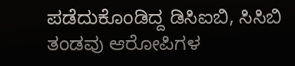ಪಡೆದುಕೊಂಡಿದ್ದ ಡಿಸಿಐಬಿ, ಸಿಸಿಬಿ ತಂಡವು ಆರೋಪಿಗಳ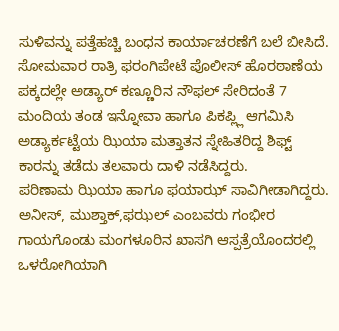ಸುಳಿವನ್ನು ಪತ್ತೆಹಚ್ಚಿ ಬಂಧನ ಕಾರ್ಯಾಚರಣೆಗೆ ಬಲೆ ಬೀಸಿದೆ.
ಸೋಮವಾರ ರಾತ್ರಿ ಫರಂಗಿಪೇಟೆ ಪೊಲೀಸ್ ಹೊರಠಾಣೆಯ ಪಕ್ಕದಲ್ಲೇ ಅಡ್ಯಾರ್ ಕಣ್ಣೂರಿನ ನೌಫಲ್ ಸೇರಿದಂತೆ 7 ಮಂದಿಯ ತಂಡ ಇನ್ನೋವಾ ಹಾಗೂ ಪಿಕಪ್ಲ್ಲಿ ಆಗಮಿಸಿ ಅಡ್ಯಾರ್ಕಟ್ಟೆಯ ಝಿಯಾ ಮತ್ತಾತನ ಸ್ನೇಹಿತರಿದ್ದ ಶಿಫ್ಟ್ ಕಾರನ್ನು ತಡೆದು ತಲವಾರು ದಾಳಿ ನಡೆಸಿದ್ದರು.
ಪರಿಣಾಮ ಝಿಯಾ ಹಾಗೂ ಫಯಾಝ್ ಸಾವಿಗೀಡಾಗಿದ್ದರು. ಅನೀಸ್, ಮುಶ್ತಾಕ್,ಫಝಲ್ ಎಂಬವರು ಗಂಭೀರ ಗಾಯಗೊಂಡು ಮಂಗಳೂರಿನ ಖಾಸಗಿ ಆಸ್ಪತ್ರೆಯೊಂದರಲ್ಲಿ ಒಳರೋಗಿಯಾಗಿ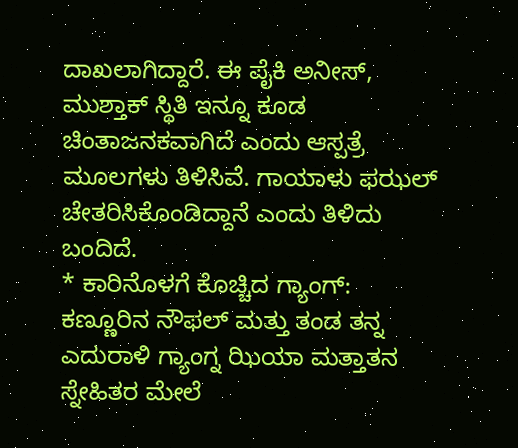ದಾಖಲಾಗಿದ್ದಾರೆ. ಈ ಪೈಕಿ ಅನೀಸ್, ಮುಶ್ತಾಕ್ ಸ್ಥಿತಿ ಇನ್ನೂ ಕೂಡ ಚಿಂತಾಜನಕವಾಗಿದೆ ಎಂದು ಆಸ್ಪತ್ರೆ ಮೂಲಗಳು ತಿಳಿಸಿವೆ. ಗಾಯಾಳು ಫಝಲ್ ಚೇತರಿಸಿಕೊಂಡಿದ್ದಾನೆ ಎಂದು ತಿಳಿದು ಬಂದಿದೆ.
* ಕಾರಿನೊಳಗೆ ಕೊಚ್ಚಿದ ಗ್ಯಾಂಗ್:
ಕಣ್ಣೂರಿನ ನೌಫಲ್ ಮತ್ತು ತಂಡ ತನ್ನ ಎದುರಾಳಿ ಗ್ಯಾಂಗ್ನ ಝಿಯಾ ಮತ್ತಾತನ ಸ್ನೇಹಿತರ ಮೇಲೆ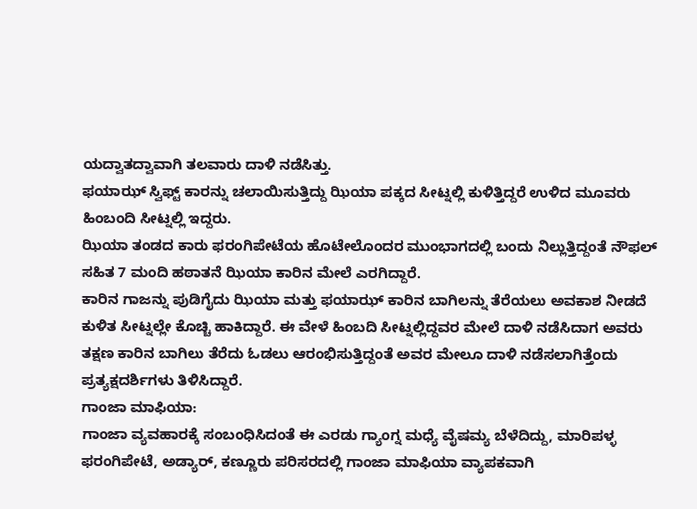ಯದ್ವಾತದ್ವಾವಾಗಿ ತಲವಾರು ದಾಳಿ ನಡೆಸಿತ್ತು.
ಫಯಾಝ್ ಸ್ವಿಫ್ಟ್ ಕಾರನ್ನು ಚಲಾಯಿಸುತ್ತಿದ್ದು ಝಿಯಾ ಪಕ್ಕದ ಸೀಟ್ನಲ್ಲಿ ಕುಳಿತ್ತಿದ್ದರೆ ಉಳಿದ ಮೂವರು ಹಿಂಬಂದಿ ಸೀಟ್ನಲ್ಲಿ ಇದ್ದರು.
ಝಿಯಾ ತಂಡದ ಕಾರು ಫರಂಗಿಪೇಟೆಯ ಹೊಟೇಲೊಂದರ ಮುಂಭಾಗದಲ್ಲಿ ಬಂದು ನಿಲ್ಲುತ್ತಿದ್ದಂತೆ ನೌಫಲ್ ಸಹಿತ 7 ಮಂದಿ ಹಠಾತನೆ ಝಿಯಾ ಕಾರಿನ ಮೇಲೆ ಎರಗಿದ್ದಾರೆ.
ಕಾರಿನ ಗಾಜನ್ನು ಪುಡಿಗೈದು ಝಿಯಾ ಮತ್ತು ಫಯಾಝ್ ಕಾರಿನ ಬಾಗಿಲನ್ನು ತೆರೆಯಲು ಅವಕಾಶ ನೀಡದೆ ಕುಳಿತ ಸೀಟ್ನಲ್ಲೇ ಕೊಚ್ಚಿ ಹಾಕಿದ್ದಾರೆ. ಈ ವೇಳೆ ಹಿಂಬದಿ ಸೀಟ್ನಲ್ಲಿದ್ದವರ ಮೇಲೆ ದಾಳಿ ನಡೆಸಿದಾಗ ಅವರು ತಕ್ಷಣ ಕಾರಿನ ಬಾಗಿಲು ತೆರೆದು ಓಡಲು ಆರಂಭಿಸುತ್ತಿದ್ದಂತೆ ಅವರ ಮೇಲೂ ದಾಳಿ ನಡೆಸಲಾಗಿತ್ತೆಂದು ಪ್ರತ್ಯಕ್ಷದರ್ಶಿಗಳು ತಿಳಿಸಿದ್ದಾರೆ.
ಗಾಂಜಾ ಮಾಫಿಯಾ:
ಗಾಂಜಾ ವ್ಯವಹಾರಕ್ಕೆ ಸಂಬಂಧಿಸಿದಂತೆ ಈ ಎರಡು ಗ್ಯಾಂಗ್ನ ಮಧ್ಯೆ ವೈಷಮ್ಯ ಬೆಳೆದಿದ್ದು, ಮಾರಿಪಳ್ಳ ಫರಂಗಿಪೇಟೆ, ಅಡ್ಯಾರ್, ಕಣ್ಣೂರು ಪರಿಸರದಲ್ಲಿ ಗಾಂಜಾ ಮಾಫಿಯಾ ವ್ಯಾಪಕವಾಗಿ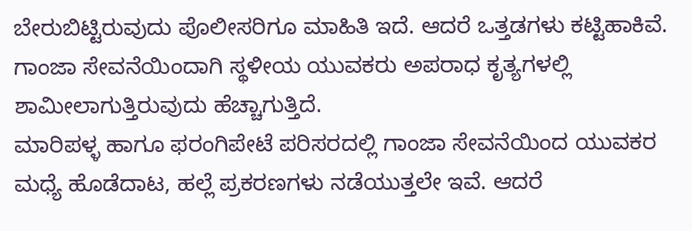ಬೇರುಬಿಟ್ಟಿರುವುದು ಪೊಲೀಸರಿಗೂ ಮಾಹಿತಿ ಇದೆ. ಆದರೆ ಒತ್ತಡಗಳು ಕಟ್ಟಿಹಾಕಿವೆ. ಗಾಂಜಾ ಸೇವನೆಯಿಂದಾಗಿ ಸ್ಥಳೀಯ ಯುವಕರು ಅಪರಾಧ ಕೃತ್ಯಗಳಲ್ಲಿ ಶಾಮೀಲಾಗುತ್ತಿರುವುದು ಹೆಚ್ಚಾಗುತ್ತಿದೆ.
ಮಾರಿಪಳ್ಳ ಹಾಗೂ ಫರಂಗಿಪೇಟೆ ಪರಿಸರದಲ್ಲಿ ಗಾಂಜಾ ಸೇವನೆಯಿಂದ ಯುವಕರ ಮಧ್ಯೆ ಹೊಡೆದಾಟ, ಹಲ್ಲೆ ಪ್ರಕರಣಗಳು ನಡೆಯುತ್ತಲೇ ಇವೆ. ಆದರೆ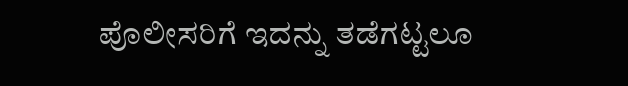ಪೊಲೀಸರಿಗೆ ಇದನ್ನು ತಡೆಗಟ್ಟಲೂ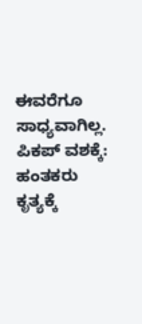ಈವರೆಗೂ ಸಾಧ್ಯವಾಗಿಲ್ಲ.
ಪಿಕಪ್ ವಶಕ್ಕೆ:
ಹಂತಕರು ಕೃತ್ಯಕ್ಕೆ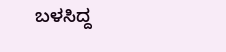ಬಳಸಿದ್ದ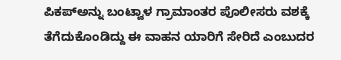ಪಿಕಪ್ಅನ್ನು ಬಂಟ್ವಾಳ ಗ್ರಾಮಾಂತರ ಪೊಲೀಸರು ವಶಕ್ಕೆ ತೆಗೆದುಕೊಂಡಿದ್ದು ಈ ವಾಹನ ಯಾರಿಗೆ ಸೇರಿದೆ ಎಂಬುದರ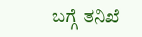ಬಗ್ಗೆ ತನಿಖೆ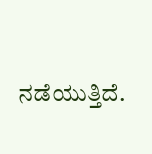ನಡೆಯುತ್ತಿದೆ.